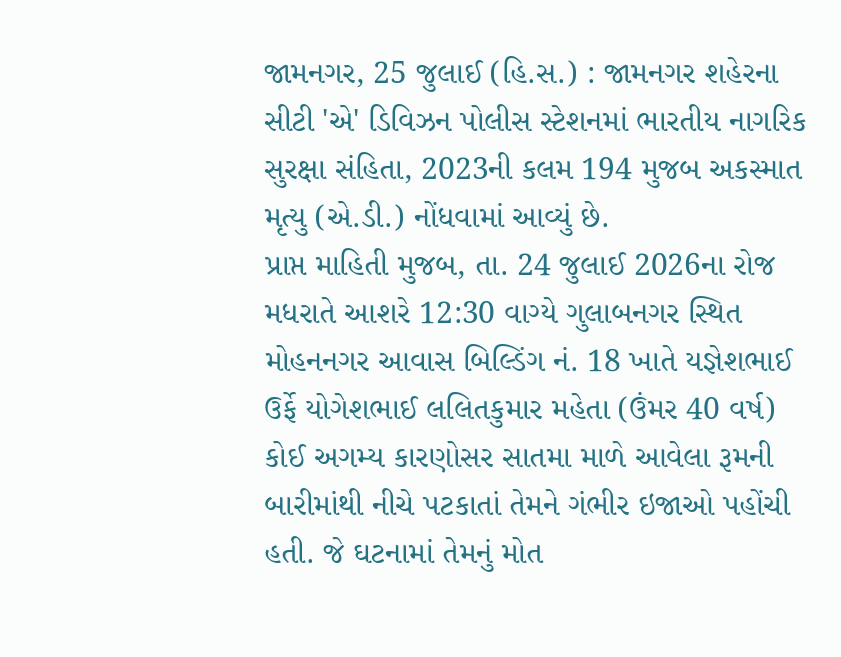જામનગર, 25 જુલાઈ (હિ.સ.) : જામનગર શહેરના સીટી 'એ' ડિવિઝન પોલીસ સ્ટેશનમાં ભારતીય નાગરિક સુરક્ષા સંહિતા, 2023ની કલમ 194 મુજબ અકસ્માત મૃત્યુ (એ.ડી.) નોંધવામાં આવ્યું છે.
પ્રાપ્ત માહિતી મુજબ, તા. 24 જુલાઈ 2026ના રોજ મધરાતે આશરે 12:30 વાગ્યે ગુલાબનગર સ્થિત મોહનનગર આવાસ બિલ્ડિંગ નં. 18 ખાતે યજ્ઞેશભાઈ ઉર્ફે યોગેશભાઈ લલિતકુમાર મહેતા (ઉંમર 40 વર્ષ) કોઈ અગમ્ય કારણોસર સાતમા માળે આવેલા રૂમની બારીમાંથી નીચે પટકાતાં તેમને ગંભીર ઇજાઓ પહોંચી હતી. જે ઘટનામાં તેમનું મોત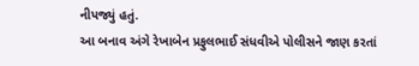નીપજ્યું હતું.
આ બનાવ અંગે રેખાબેન પ્રફુલભાઈ સંધવીએ પોલીસને જાણ કરતાં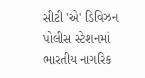સીટી 'એ' ડિવિઝન પોલીસ સ્ટેશનમાં ભારતીય નાગરિક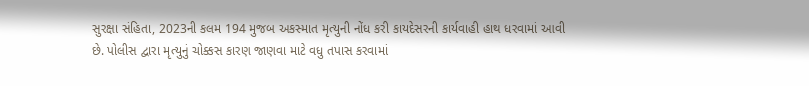સુરક્ષા સંહિતા, 2023ની કલમ 194 મુજબ અકસ્માત મૃત્યુની નોંધ કરી કાયદેસરની કાર્યવાહી હાથ ધરવામાં આવી છે. પોલીસ દ્વારા મૃત્યુનું ચોક્કસ કારણ જાણવા માટે વધુ તપાસ કરવામાં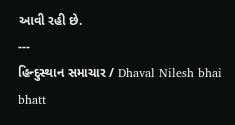આવી રહી છે.
---
હિન્દુસ્થાન સમાચાર / Dhaval Nilesh bhai bhatt